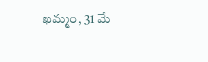ఖమ్మం, 31 మే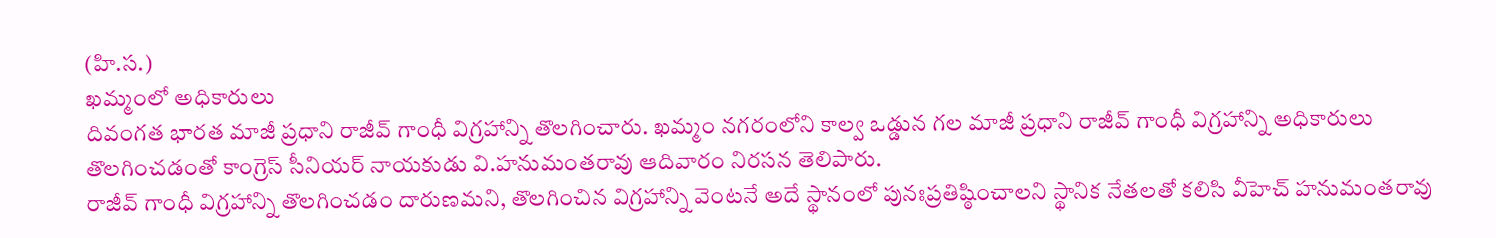(హి.స.)
ఖమ్మంలో అధికారులు
దివంగత భారత మాజీ ప్రధాని రాజీవ్ గాంధీ విగ్రహాన్ని తొలగించారు. ఖమ్మం నగరంలోని కాల్వ ఒడ్డున గల మాజీ ప్రధాని రాజీవ్ గాంధీ విగ్రహాన్ని అధికారులు తొలగించడంతో కాంగ్రెస్ సీనియర్ నాయకుడు వి.హనుమంతరావు ఆదివారం నిరసన తెలిపారు.
రాజీవ్ గాంధీ విగ్రహాన్ని తొలగించడం దారుణమని, తొలగించిన విగ్రహాన్ని వెంటనే అదే స్థానంలో పునఃప్రతిష్ఠించాలని స్థానిక నేతలతో కలిసి వీహెచ్ హనుమంతరావు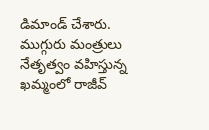డిమాండ్ చేశారు. ముగ్గురు మంత్రులు నేతృత్వం వహిస్తున్న ఖమ్మంలో రాజీవ్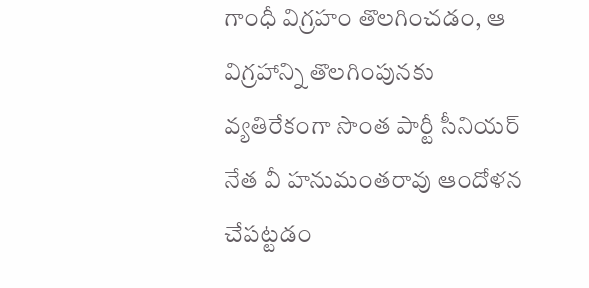గాంధీ విగ్రహం తొలగించడం, ఆ విగ్రహాన్ని తొలగింపునకు వ్యతిరేకంగా సొంత పార్టీ సీనియర్ నేత వీ హనుమంతరావు ఆందోళన చేపట్టడం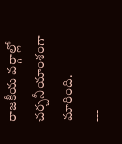రాజకీయ వర్గాల్లో చర్చనీయాంశంగా మారింది.
---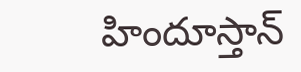హిందూస్తాన్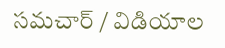సమచార్ / విడియాల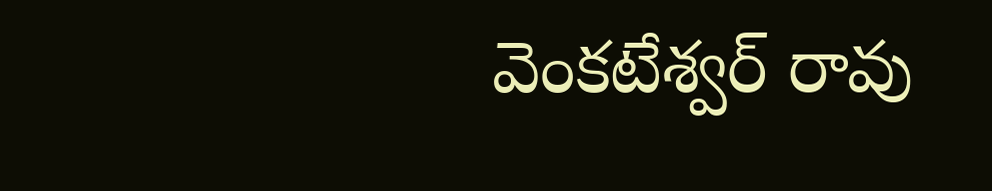వెంకటేశ్వర్ రావు